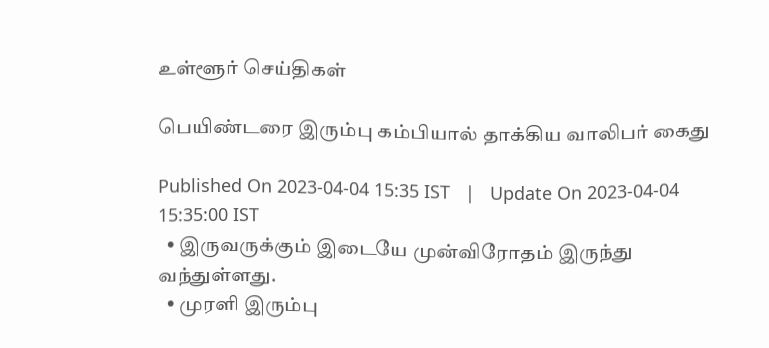உள்ளூர் செய்திகள்

பெயிண்டரை இரும்பு கம்பியால் தாக்கிய வாலிபர் கைது

Published On 2023-04-04 15:35 IST   |   Update On 2023-04-04 15:35:00 IST
  • இருவருக்கும் இடையே முன்விரோதம் இருந்து வந்துள்ளது.
  • முரளி இரும்பு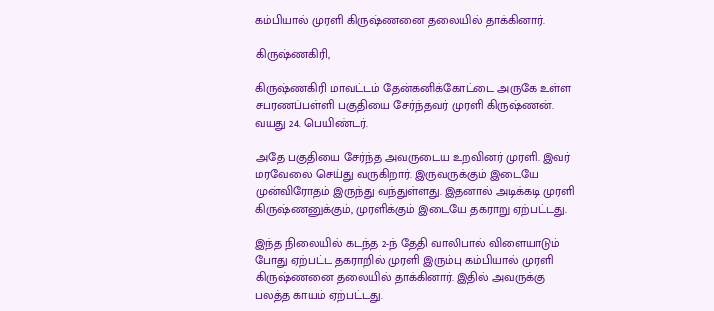கம்பியால் முரளி கிருஷ்ணனை தலையில் தாக்கினார்.

கிருஷ்ணகிரி,

கிருஷ்ணகிரி மாவட்டம் தேன்கனிக்கோட்டை அருகே உள்ள சபரணப்பள்ளி பகுதியை சேர்ந்தவர் முரளி கிருஷ்ணன். வயது 24. பெயிண்டர்.

அதே பகுதியை சேர்ந்த அவருடைய உறவினர் முரளி. இவர் மரவேலை செய்து வருகிறார். இருவருக்கும் இடையே முன்விரோதம் இருந்து வந்துள்ளது. இதனால் அடிக்கடி முரளி கிருஷ்ணனுக்கும், முரளிக்கும் இடையே தகராறு ஏற்பட்டது.

இந்த நிலையில் கடந்த 2-ந் தேதி வாலிபால் விளையாடும் போது ஏற்பட்ட தகராறில் முரளி இரும்பு கம்பியால் முரளி கிருஷ்ணனை தலையில் தாக்கினார். இதில் அவருக்கு பலத்த காயம் ஏற்பட்டது.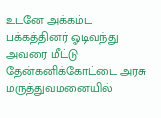உடனே அக்கம்ட பக்கத்தினர் ஓடிவந்து அவரை மீட்டு தேன்கனிக்கோட்டை அரசு மருத்துவமனையில்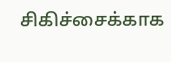சிகிச்சைக்காக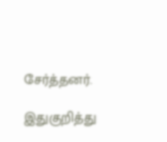சேர்த்தனர்.

இதுகுறித்து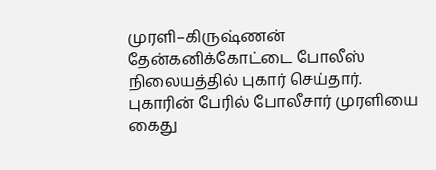முரளி–கிருஷ்ணன் தேன்கனிக்கோட்டை போலீஸ் நிலையத்தில் புகார் செய்தார். புகாரின் பேரில் போலீசார் முரளியை கைது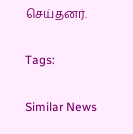செய்தனர்.

Tags:

Similar News